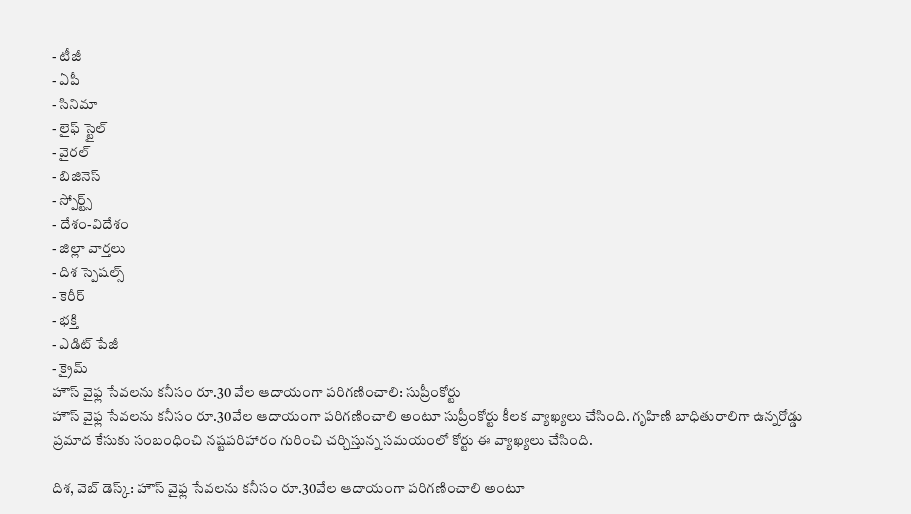- టీజీ
- ఏపీ
- సినిమా
- లైఫ్ స్టైల్
- వైరల్
- బిజినెస్
- స్పోర్ట్స్
- దేశం-విదేశం
- జిల్లా వార్తలు
- దిశ స్పెషల్స్
- కెరీర్
- భక్తి
- ఎడిట్ పేజీ
- క్రైమ్
హౌస్ వైఫ్ల సేవలను కనీసం రూ.30 వేల ఆదాయంగా పరిగణించాలి: సుప్రీంకోర్టు
హౌస్ వైఫ్ల సేవలను కనీసం రూ.30వేల ఆదాయంగా పరిగణించాలి అంటూ సుప్రీంకోర్టు కీలక వ్యాఖ్యలు చేసింది. గృహిణి బాధితురాలిగా ఉన్నరోడ్డు ప్రమాద కేసుకు సంబంధించి నష్టపరిహారం గురించి చర్చిస్తున్న సమయంలో కోర్టు ఈ వ్యాఖ్యలు చేసింది.

దిశ, వెబ్ డెస్క్: హౌస్ వైఫ్ల సేవలను కనీసం రూ.30వేల ఆదాయంగా పరిగణించాలి అంటూ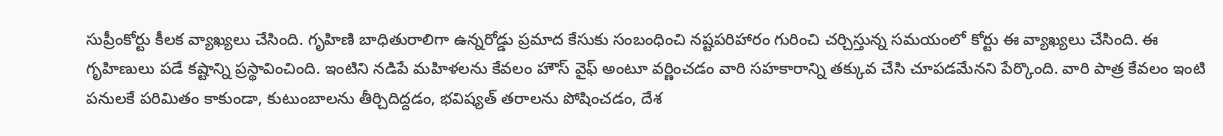సుప్రీంకోర్టు కీలక వ్యాఖ్యలు చేసింది. గృహిణి బాధితురాలిగా ఉన్నరోడ్డు ప్రమాద కేసుకు సంబంధించి నష్టపరిహారం గురించి చర్చిస్తున్న సమయంలో కోర్టు ఈ వ్యాఖ్యలు చేసింది. ఈ గృహిణులు పడే కష్టాన్ని ప్రస్థావించింది. ఇంటిని నడిపే మహిళలను కేవలం హౌస్ వైఫ్ అంటూ వర్ణించడం వారి సహకారాన్ని తక్కువ చేసి చూపడమేనని పేర్కొంది. వారి పాత్ర కేవలం ఇంటి పనులకే పరిమితం కాకుండా, కుటుంబాలను తీర్చిదిద్దడం, భవిష్యత్ తరాలను పోషించడం, దేశ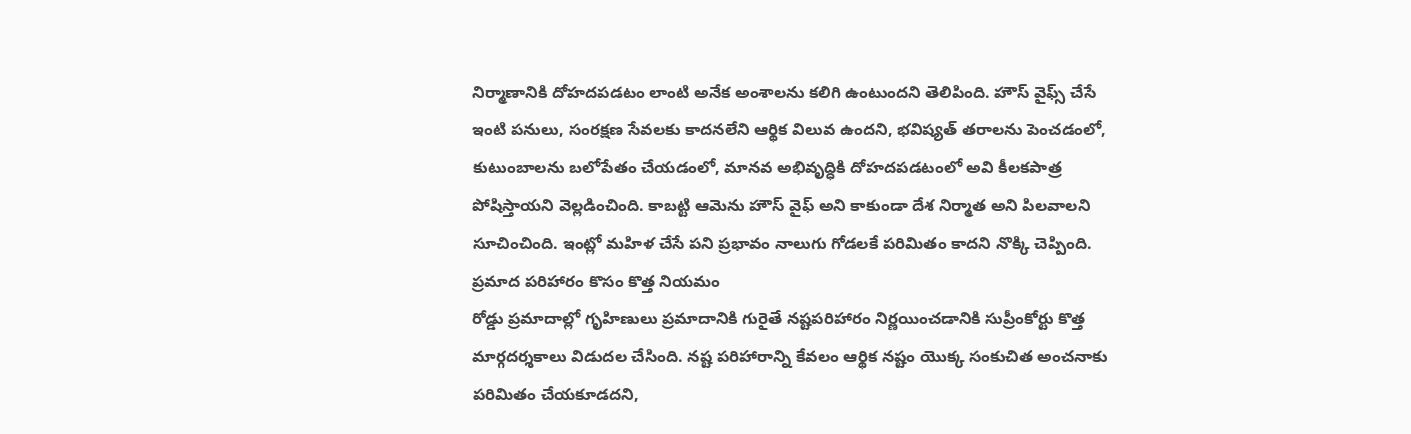నిర్మాణానికి దోహదపడటం లాంటి అనేక అంశాలను కలిగి ఉంటుందని తెలిపింది. హౌస్ వైఫ్స్ చేసే ఇంటి పనులు, సంరక్షణ సేవలకు కాదనలేని ఆర్థిక విలువ ఉందని, భవిష్యత్ తరాలను పెంచడంలో, కుటుంబాలను బలోపేతం చేయడంలో, మానవ అభివృద్ధికి దోహదపడటంలో అవి కీలకపాత్ర పోషిస్తాయని వెల్లడించింది. కాబట్టి ఆమెను హౌస్ వైఫ్ అని కాకుండా దేశ నిర్మాత అని పిలవాలని సూచించింది. ఇంట్లో మహిళ చేసే పని ప్రభావం నాలుగు గోడలకే పరిమితం కాదని నొక్కి చెప్పింది.
ప్రమాద పరిహారం కొసం కొత్త నియమం
రోడ్డు ప్రమాదాల్లో గృహిణులు ప్రమాదానికి గురైతే నష్టపరిహారం నిర్ణయించడానికి సుప్రీంకోర్టు కొత్త మార్గదర్శకాలు విడుదల చేసింది. నష్ట పరిహారాన్ని కేవలం ఆర్థిక నష్టం యొక్క సంకుచిత అంచనాకు పరిమితం చేయకూడదని,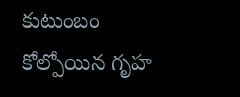కుటుంబం కోల్పోయిన గృహ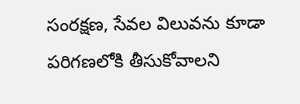సంరక్షణ, సేవల విలువను కూడా పరిగణలోకి తీసుకోవాలని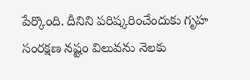పేర్కొంది. దీనిని పరిష్కరించేందుకు గృహ సంరక్షణ నష్టం విలువను నెలకు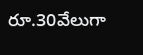రూ.30వేలుగా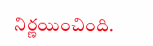నిర్ణయించింది.